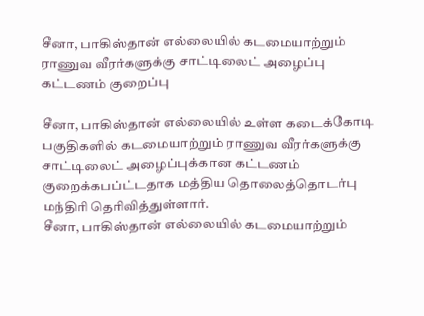சீனா, பாகிஸ்தான் எல்லையில் கடமையாற்றும் ராணுவ வீரர்களுக்கு சாட்டிலைட் அழைப்பு கட்டணம் குறைப்பு

சீனா, பாகிஸ்தான் எல்லையில் உள்ள கடைக்கோடி பகுதிகளில் கடமையாற்றும் ராணுவ வீரர்களுக்கு சாட்டிலைட் அழைப்புக்கான கட்டணம் குறைக்கபப்ட்டதாக மத்திய தொலைத்தொடர்பு மந்திரி தெரிவித்துள்ளார்.
சீனா, பாகிஸ்தான் எல்லையில் கடமையாற்றும்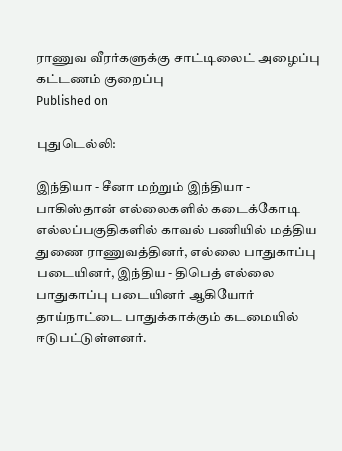ராணுவ வீரர்களுக்கு சாட்டிலைட் அழைப்பு கட்டணம் குறைப்பு
Published on

புதுடெல்லி:

இந்தியா - சீனா மற்றும் இந்தியா - பாகிஸ்தான் எல்லைகளில் கடைக்கோடி எல்லப்பகுதிகளில் காவல் பணியில் மத்திய துணை ராணுவத்தினர், எல்லை பாதுகாப்பு படையினர், இந்திய - திபெத் எல்லை பாதுகாப்பு படையினர் ஆகியோர் தாய்நாட்டை பாதுக்காக்கும் கடமையில் ஈடுபட்டுள்ளனர்.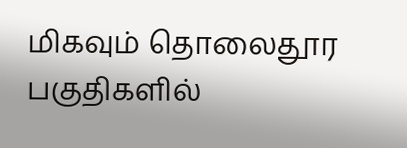மிகவும் தொலைதூர பகுதிகளில்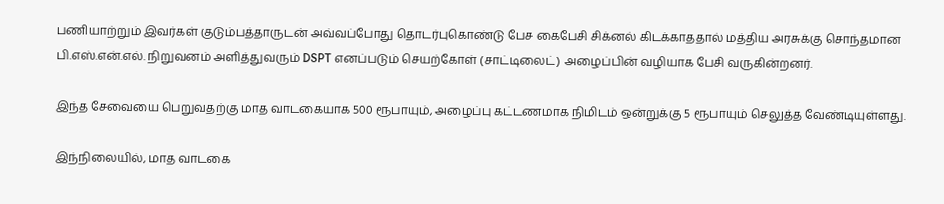பணியாற்றும் இவர்கள் குடும்பத்தாருடன் அவ்வப்போது தொடர்புகொண்டு பேச கைபேசி சிக்னல் கிடக்காததால் மத்திய அரசுக்கு சொந்தமான பி.எஸ்.என்.எல். நிறுவனம் அளித்துவரும் DSPT எனப்படும் செயற்கோள் (சாட்டிலைட்) அழைப்பின் வழியாக பேசி வருகின்றனர்.

இந்த சேவையை பெறுவதற்கு மாத வாடகையாக 500 ரூபாயும், அழைப்பு கட்டணமாக நிமிடம் ஒன்றுக்கு 5 ரூபாயும் செலுத்த வேண்டியுள்ளது.

இந்நிலையில், மாத வாடகை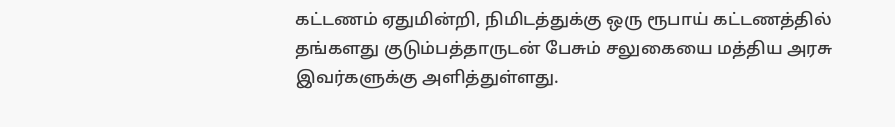கட்டணம் ஏதுமின்றி, நிமிடத்துக்கு ஒரு ரூபாய் கட்டணத்தில் தங்களது குடும்பத்தாருடன் பேசும் சலுகையை மத்திய அரசு இவர்களுக்கு அளித்துள்ளது.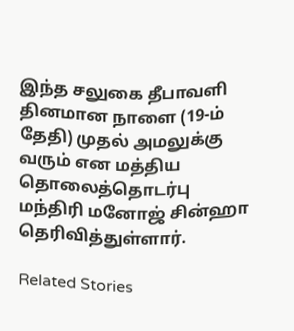இந்த சலுகை தீபாவளி தினமான நாளை (19-ம் தேதி) முதல் அமலுக்கு வரும் என மத்திய தொலைத்தொடர்பு மந்திரி மனோஜ் சின்ஹா தெரிவித்துள்ளார்.

Related Stories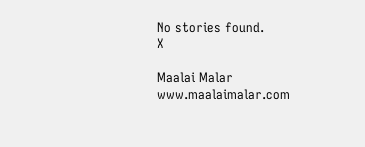No stories found.
X

Maalai Malar
www.maalaimalar.com